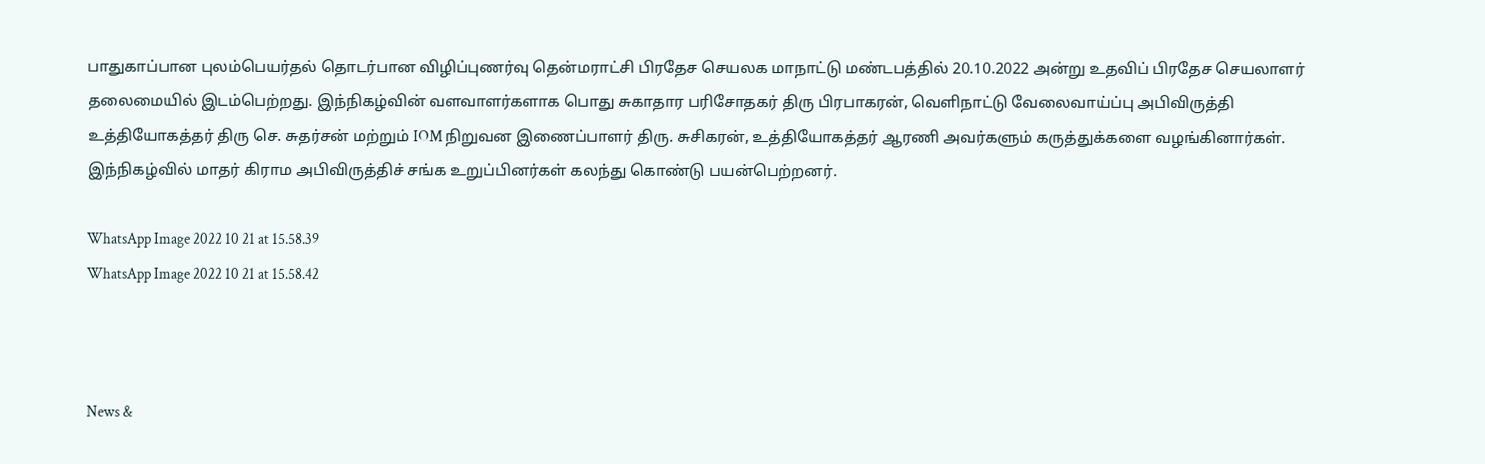பாதுகாப்பான புலம்பெயர்தல் தொடர்பான விழிப்புணர்வு தென்மராட்சி பிரதேச செயலக மாநாட்டு மண்டபத்தில் 20.10.2022 அன்று உதவிப் பிரதேச செயலாளர் தலைமையில் இடம்பெற்றது. இந்நிகழ்வின் வளவாளர்களாக பொது சுகாதார பரிசோதகர் திரு பிரபாகரன், வெளிநாட்டு வேலைவாய்ப்பு அபிவிருத்தி உத்தியோகத்தர் திரு செ. சுதர்சன் மற்றும் IOM நிறுவன இணைப்பாளர் திரு. சுசிகரன், உத்தியோகத்தர் ஆரணி அவர்களும் கருத்துக்களை வழங்கினார்கள். இந்நிகழ்வில் மாதர் கிராம அபிவிருத்திச் சங்க உறுப்பினர்கள் கலந்து கொண்டு பயன்பெற்றனர்.

WhatsApp Image 2022 10 21 at 15.58.39
WhatsApp Image 2022 10 21 at 15.58.42



News &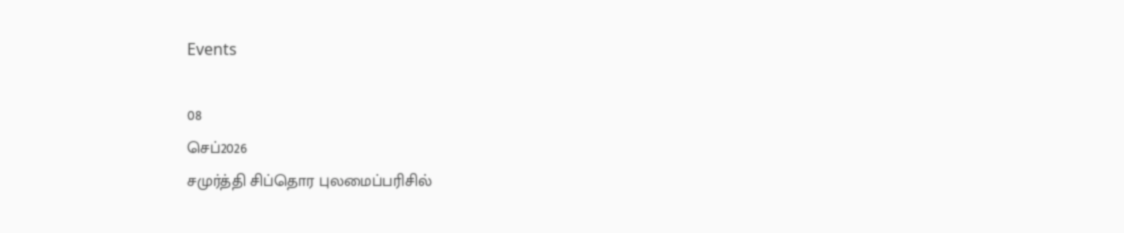Events

08
செப்2026
சமுர்த்தி சிப்தொர புலமைப்பரிசில்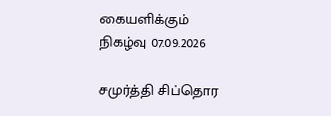கையளிக்கும் நிகழ்வு 07.09.2026

சமுர்த்தி சிப்தொர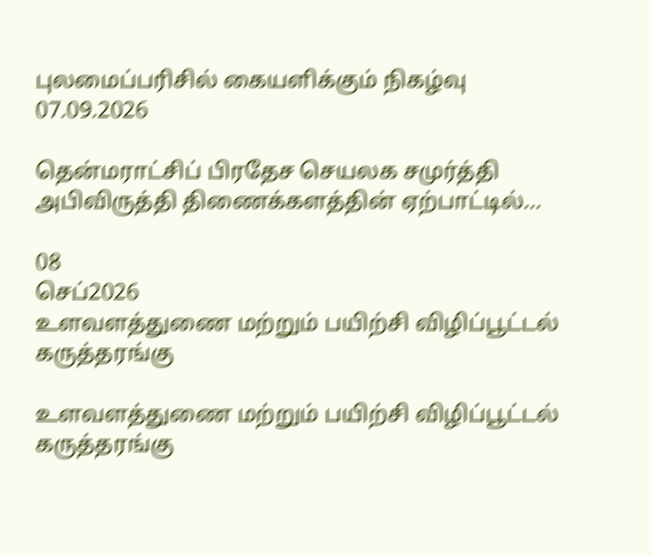புலமைப்பரிசில் கையளிக்கும் நிகழ்வு 07.09.2026

தென்மராட்சிப் பிரதேச செயலக சமுர்த்தி அபிவிருத்தி திணைக்களத்தின் ஏற்பாட்டில்...

08
செப்2026
உளவளத்துணை மற்றும் பயிற்சி விழிப்பூட்டல் கருத்தரங்கு

உளவளத்துணை மற்றும் பயிற்சி விழிப்பூட்டல் கருத்தரங்கு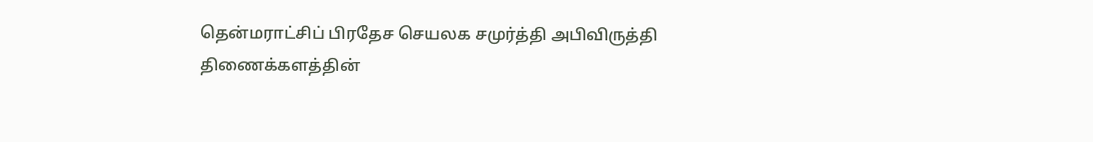தென்மராட்சிப் பிரதேச செயலக சமுர்த்தி அபிவிருத்தி திணைக்களத்தின்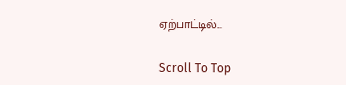ஏற்பாட்டில்...

Scroll To Top